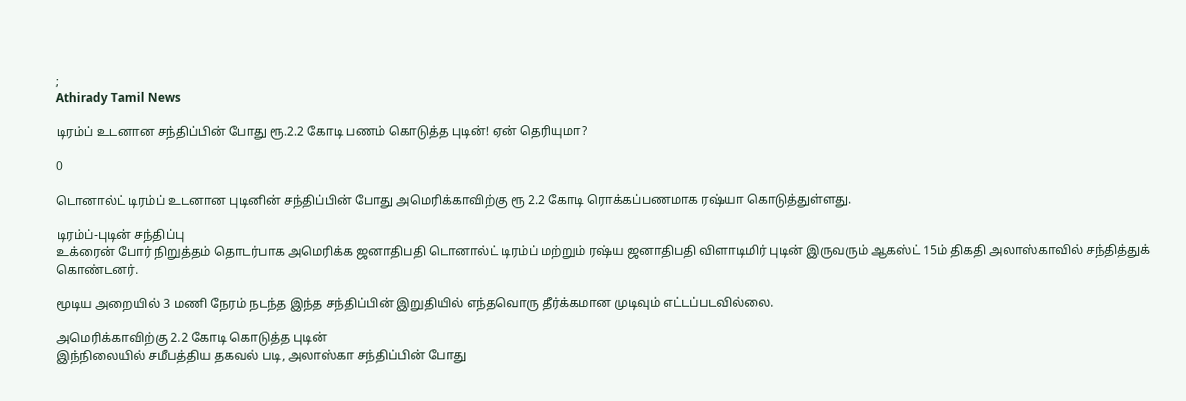;
Athirady Tamil News

டிரம்ப் உடனான சந்திப்பின் போது ரூ.2.2 கோடி பணம் கொடுத்த புடின்! ஏன் தெரியுமா?

0

டொனால்ட் டிரம்ப் உடனான புடினின் சந்திப்பின் போது அமெரிக்காவிற்கு ரூ 2.2 கோடி ரொக்கப்பணமாக ரஷ்யா கொடுத்துள்ளது.

டிரம்ப்-புடின் சந்திப்பு
உக்ரைன் போர் நிறுத்தம் தொடர்பாக அமெரிக்க ஜனாதிபதி டொனால்ட் டிரம்ப் மற்றும் ரஷ்ய ஜனாதிபதி விளாடிமிர் புடின் இருவரும் ஆகஸ்ட் 15ம் திகதி அலாஸ்காவில் சந்தித்துக் கொண்டனர்.

மூடிய அறையில் 3 மணி நேரம் நடந்த இந்த சந்திப்பின் இறுதியில் எந்தவொரு தீர்க்கமான முடிவும் எட்டப்படவில்லை.

அமெரிக்காவிற்கு 2.2 கோடி கொடுத்த புடின்
இந்நிலையில் சமீபத்திய தகவல் படி, அலாஸ்கா சந்திப்பின் போது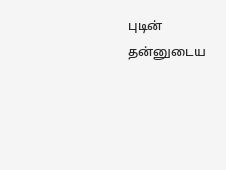புடின் தன்னுடைய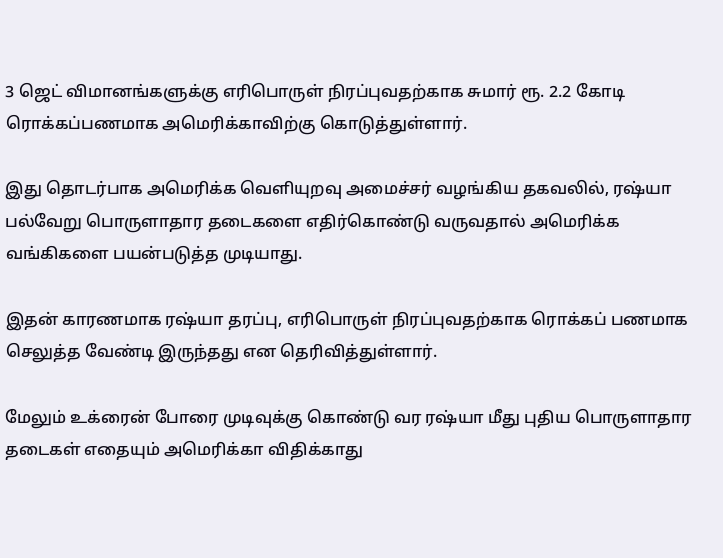3 ஜெட் விமானங்களுக்கு எரிபொருள் நிரப்புவதற்காக சுமார் ரூ. 2.2 கோடி ரொக்கப்பணமாக அமெரிக்காவிற்கு கொடுத்துள்ளார்.

இது தொடர்பாக அமெரிக்க வெளியுறவு அமைச்சர் வழங்கிய தகவலில், ரஷ்யா பல்வேறு பொருளாதார தடைகளை எதிர்கொண்டு வருவதால் அமெரிக்க வங்கிகளை பயன்படுத்த முடியாது.

இதன் காரணமாக ரஷ்யா தரப்பு, எரிபொருள் நிரப்புவதற்காக ரொக்கப் பணமாக செலுத்த வேண்டி இருந்தது என தெரிவித்துள்ளார்.

மேலும் உக்ரைன் போரை முடிவுக்கு கொண்டு வர ரஷ்யா மீது புதிய பொருளாதார தடைகள் எதையும் அமெரிக்கா விதிக்காது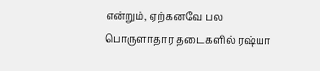என்றும், ஏற்கனவே பல பொருளாதார தடைகளில் ரஷ்யா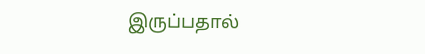இருப்பதால்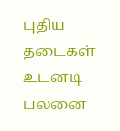புதிய தடைகள் உடனடி பலனை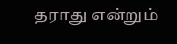தராது என்றும்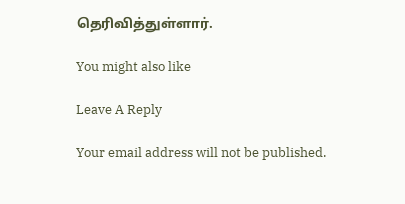தெரிவித்துள்ளார்.

You might also like

Leave A Reply

Your email address will not be published.